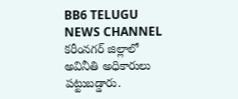BB6 TELUGU NEWS CHANNEL
కరీంనగర్ జిల్లాలో అవినీతి అధికారులు పట్టుబడ్డారు.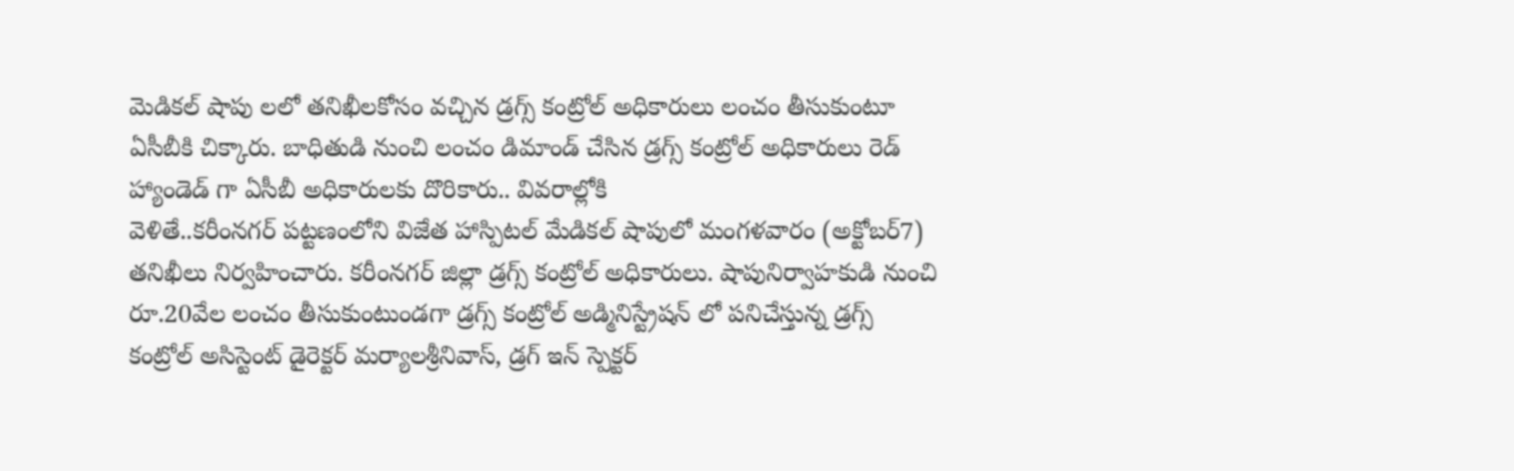మెడికల్ షాపు లలో తనిఖీలకోసం వచ్చిన డ్రగ్స్ కంట్రోల్ అధికారులు లంచం తీసుకుంటూ ఏసీబీకి చిక్కారు. బాధితుడి నుంచి లంచం డిమాండ్ చేసిన డ్రగ్స్ కంట్రోల్ అధికారులు రెడ్ హ్యాండెడ్ గా ఏసీబీ అధికారులకు దొరికారు.. వివరాల్లోకి
వెళితే..కరీంనగర్ పట్టణంలోని విజేత హాస్పిటల్ మేడికల్ షాపులో మంగళవారం (అక్టోబర్7) తనిఖీలు నిర్వహించారు. కరీంనగర్ జిల్లా డ్రగ్స్ కంట్రోల్ అధికారులు. షాపునిర్వాహకుడి నుంచి రూ.20వేల లంచం తీసుకుంటుండగా డ్రగ్స్ కంట్రోల్ అడ్మినిస్ట్రేషన్ లో పనిచేస్తున్న డ్రగ్స్ కంట్రోల్ అసిస్టెంట్ డైరెక్టర్ మర్యాలశ్రీనివాస్, డ్రగ్ ఇన్ స్పెక్టర్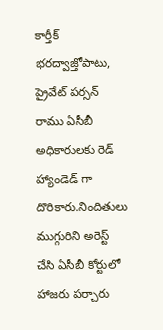కార్తీక్ భరద్వాజ్తోపాటు, ప్రైవేట్ పర్సన్ రాము ఏసీబీ అధికారులకు రెడ్ హ్యాండెడ్ గా దొరికారు.నిందితులు ముగ్గురిని అరెస్ట్ చేసి ఏసీబీ కోర్టులో హాజరు పర్చారు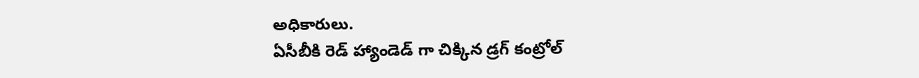అధికారులు.
ఏసీబీకి రెడ్ హ్యాండెడ్ గా చిక్కిన డ్రగ్ కంట్రోల్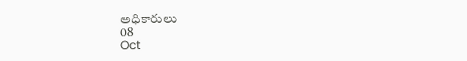అధికారులు
08
Oct